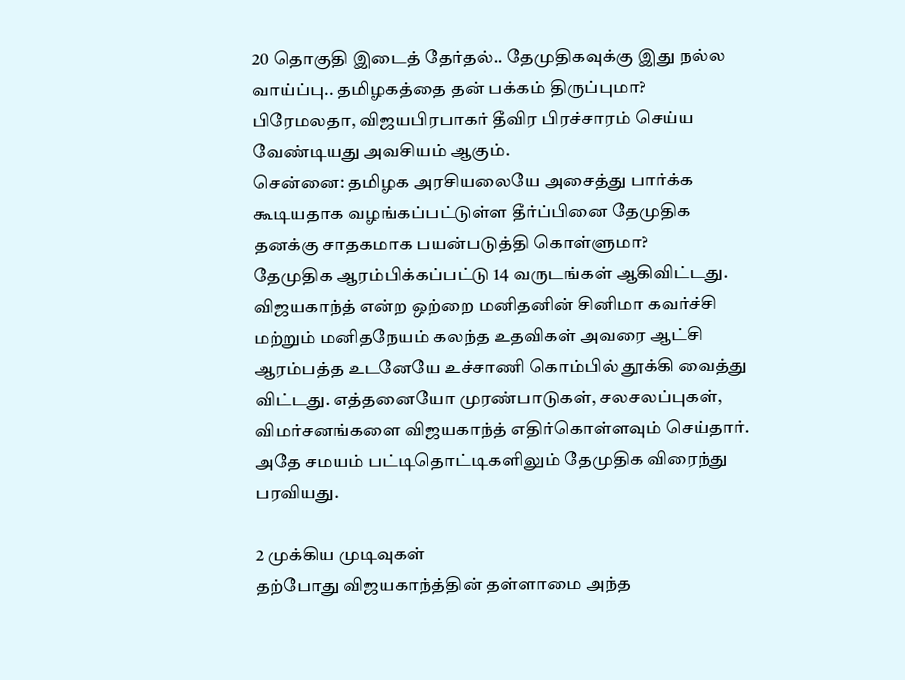20 தொகுதி இடைத் தேர்தல்.. தேமுதிகவுக்கு இது நல்ல வாய்ப்பு.. தமிழகத்தை தன் பக்கம் திருப்புமா?
பிரேமலதா, விஜயபிரபாகர் தீவிர பிரச்சாரம் செய்ய வேண்டியது அவசியம் ஆகும்.
சென்னை: தமிழக அரசியலையே அசைத்து பார்க்க கூடியதாக வழங்கப்பட்டுள்ள தீர்ப்பினை தேமுதிக தனக்கு சாதகமாக பயன்படுத்தி கொள்ளுமா?
தேமுதிக ஆரம்பிக்கப்பட்டு 14 வருடங்கள் ஆகிவிட்டது. விஜயகாந்த் என்ற ஒற்றை மனிதனின் சினிமா கவர்ச்சி மற்றும் மனிதநேயம் கலந்த உதவிகள் அவரை ஆட்சி ஆரம்பத்த உடனேயே உச்சாணி கொம்பில் தூக்கி வைத்து விட்டது. எத்தனையோ முரண்பாடுகள், சலசலப்புகள், விமர்சனங்களை விஜயகாந்த் எதிர்கொள்ளவும் செய்தார். அதே சமயம் பட்டிதொட்டிகளிலும் தேமுதிக விரைந்து பரவியது.

2 முக்கிய முடிவுகள்
தற்போது விஜயகாந்த்தின் தள்ளாமை அந்த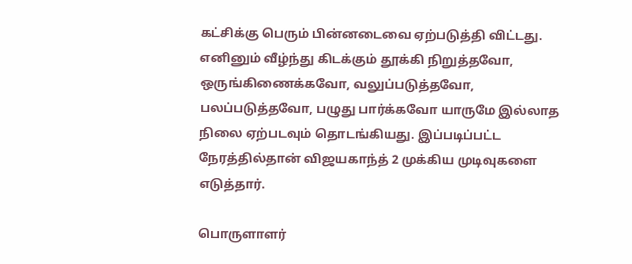கட்சிக்கு பெரும் பின்னடைவை ஏற்படுத்தி விட்டது. எனினும் வீழ்ந்து கிடக்கும் தூக்கி நிறுத்தவோ, ஒருங்கிணைக்கவோ, வலுப்படுத்தவோ, பலப்படுத்தவோ, பழுது பார்க்கவோ யாருமே இல்லாத நிலை ஏற்படவும் தொடங்கியது. இப்படிப்பட்ட நேரத்தில்தான் விஜயகாந்த் 2 முக்கிய முடிவுகளை எடுத்தார்.

பொருளாளர்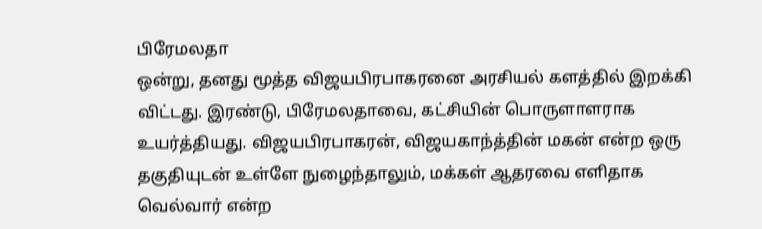பிரேமலதா
ஒன்று, தனது மூத்த விஜயபிரபாகரனை அரசியல் களத்தில் இறக்கி விட்டது. இரண்டு, பிரேமலதாவை, கட்சியின் பொருளாளராக உயர்த்தியது. விஜயபிரபாகரன், விஜயகாந்த்தின் மகன் என்ற ஒரு தகுதியுடன் உள்ளே நுழைந்தாலும், மக்கள் ஆதரவை எளிதாக வெல்வார் என்ற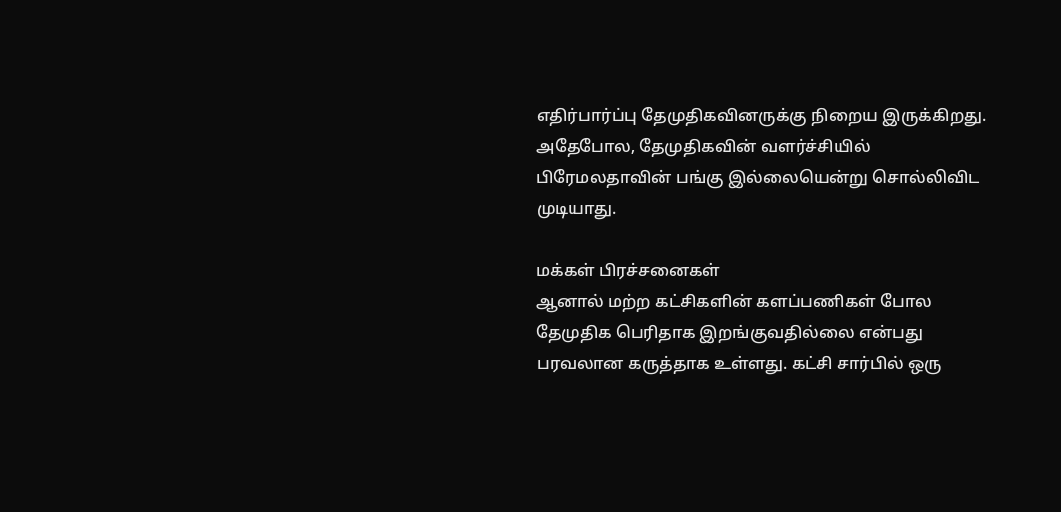எதிர்பார்ப்பு தேமுதிகவினருக்கு நிறைய இருக்கிறது. அதேபோல, தேமுதிகவின் வளர்ச்சியில் பிரேமலதாவின் பங்கு இல்லையென்று சொல்லிவிட முடியாது.

மக்கள் பிரச்சனைகள்
ஆனால் மற்ற கட்சிகளின் களப்பணிகள் போல தேமுதிக பெரிதாக இறங்குவதில்லை என்பது பரவலான கருத்தாக உள்ளது. கட்சி சார்பில் ஒரு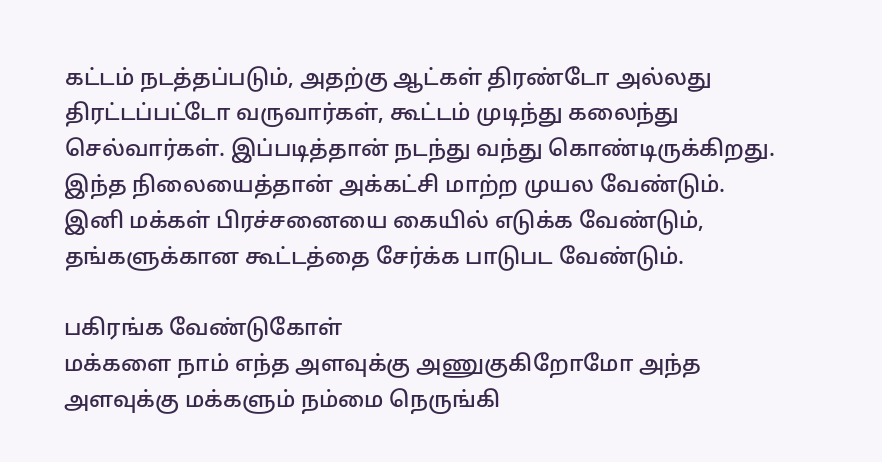கட்டம் நடத்தப்படும், அதற்கு ஆட்கள் திரண்டோ அல்லது திரட்டப்பட்டோ வருவார்கள், கூட்டம் முடிந்து கலைந்து செல்வார்கள். இப்படித்தான் நடந்து வந்து கொண்டிருக்கிறது. இந்த நிலையைத்தான் அக்கட்சி மாற்ற முயல வேண்டும். இனி மக்கள் பிரச்சனையை கையில் எடுக்க வேண்டும், தங்களுக்கான கூட்டத்தை சேர்க்க பாடுபட வேண்டும்.

பகிரங்க வேண்டுகோள்
மக்களை நாம் எந்த அளவுக்கு அணுகுகிறோமோ அந்த அளவுக்கு மக்களும் நம்மை நெருங்கி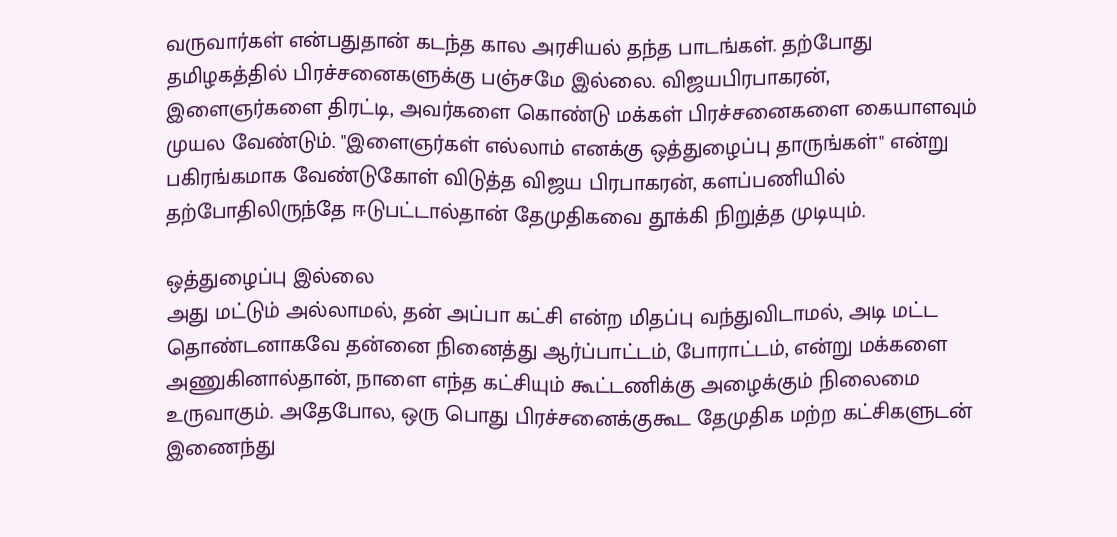வருவார்கள் என்பதுதான் கடந்த கால அரசியல் தந்த பாடங்கள். தற்போது தமிழகத்தில் பிரச்சனைகளுக்கு பஞ்சமே இல்லை. விஜயபிரபாகரன், இளைஞர்களை திரட்டி, அவர்களை கொண்டு மக்கள் பிரச்சனைகளை கையாளவும் முயல வேண்டும். "இளைஞர்கள் எல்லாம் எனக்கு ஒத்துழைப்பு தாருங்கள்" என்று பகிரங்கமாக வேண்டுகோள் விடுத்த விஜய பிரபாகரன், களப்பணியில் தற்போதிலிருந்தே ஈடுபட்டால்தான் தேமுதிகவை தூக்கி நிறுத்த முடியும்.

ஒத்துழைப்பு இல்லை
அது மட்டும் அல்லாமல், தன் அப்பா கட்சி என்ற மிதப்பு வந்துவிடாமல், அடி மட்ட தொண்டனாகவே தன்னை நினைத்து ஆர்ப்பாட்டம், போராட்டம், என்று மக்களை அணுகினால்தான், நாளை எந்த கட்சியும் கூட்டணிக்கு அழைக்கும் நிலைமை உருவாகும். அதேபோல, ஒரு பொது பிரச்சனைக்குகூட தேமுதிக மற்ற கட்சிகளுடன் இணைந்து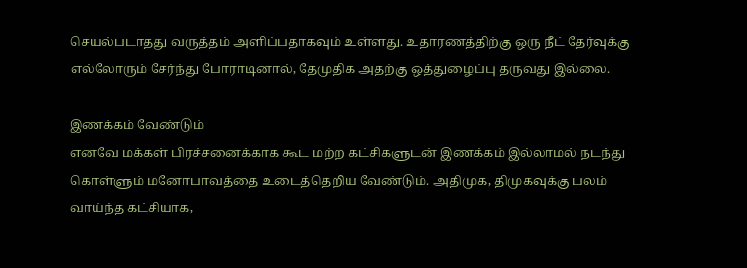செயல்படாதது வருத்தம் அளிப்பதாகவும் உள்ளது. உதாரணத்திற்கு ஒரு நீட் தேர்வுக்கு எல்லோரும் சேர்ந்து போராடினால், தேமுதிக அதற்கு ஒத்துழைப்பு தருவது இல்லை.

இணக்கம் வேண்டும்
எனவே மக்கள் பிரச்சனைக்காக கூட மற்ற கட்சிகளுடன் இணக்கம் இல்லாமல் நடந்து கொள்ளும் மனோபாவத்தை உடைத்தெறிய வேண்டும். அதிமுக, திமுகவுக்கு பலம் வாய்ந்த கட்சியாக,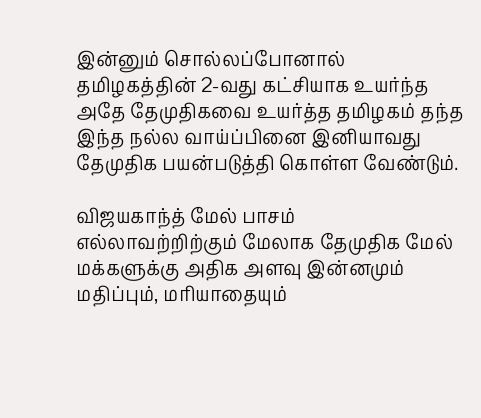இன்னும் சொல்லப்போனால் தமிழகத்தின் 2-வது கட்சியாக உயர்ந்த அதே தேமுதிகவை உயர்த்த தமிழகம் தந்த இந்த நல்ல வாய்ப்பினை இனியாவது தேமுதிக பயன்படுத்தி கொள்ள வேண்டும்.

விஜயகாந்த் மேல் பாசம்
எல்லாவற்றிற்கும் மேலாக தேமுதிக மேல் மக்களுக்கு அதிக அளவு இன்னமும் மதிப்பும், மரியாதையும்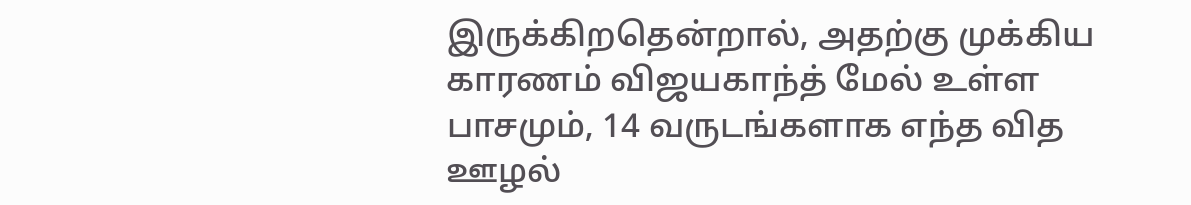இருக்கிறதென்றால், அதற்கு முக்கிய காரணம் விஜயகாந்த் மேல் உள்ள பாசமும், 14 வருடங்களாக எந்த வித ஊழல்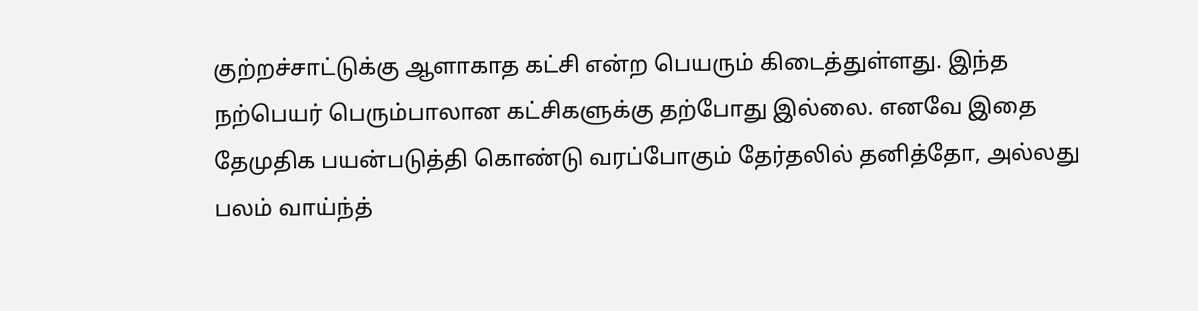குற்றச்சாட்டுக்கு ஆளாகாத கட்சி என்ற பெயரும் கிடைத்துள்ளது. இந்த நற்பெயர் பெரும்பாலான கட்சிகளுக்கு தற்போது இல்லை. எனவே இதை தேமுதிக பயன்படுத்தி கொண்டு வரப்போகும் தேர்தலில் தனித்தோ, அல்லது பலம் வாய்ந்த்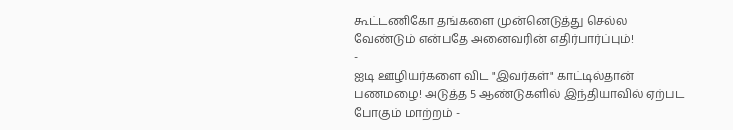கூட்டணிகோ தங்களை முன்னெடுத்து செல்ல வேண்டும் என்பதே அனைவரின் எதிர்பார்ப்பும்!
-
ஐடி ஊழியர்களை விட "இவர்கள்" காட்டில்தான் பணமழை! அடுத்த 5 ஆண்டுகளில் இந்தியாவில் ஏற்பட போகும் மாற்றம் -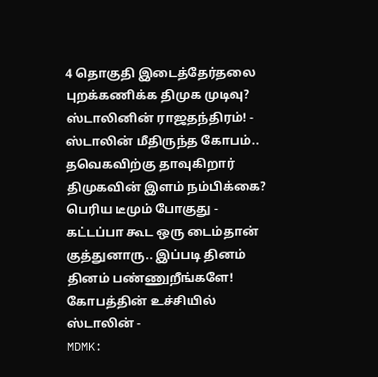4 தொகுதி இடைத்தேர்தலை புறக்கணிக்க திமுக முடிவு? ஸ்டாலினின் ராஜதந்திரம்! -
ஸ்டாலின் மீதிருந்த கோபம்.. தவெகவிற்கு தாவுகிறார் திமுகவின் இளம் நம்பிக்கை? பெரிய டீமும் போகுது -
கட்டப்பா கூட ஒரு டைம்தான் குத்துனாரு.. இப்படி தினம் தினம் பண்ணுறீங்களே! கோபத்தின் உச்சியில் ஸ்டாலின் -
MDMK: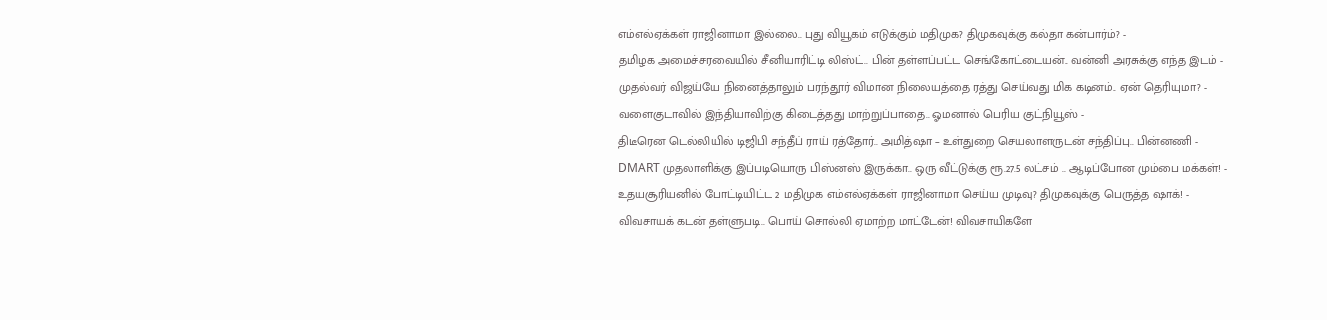எம்எல்ஏக்கள் ராஜினாமா இல்லை.. புது வியூகம் எடுக்கும் மதிமுக? திமுகவுக்கு கல்தா கன்பார்ம்? -
தமிழக அமைச்சரவையில் சீனியாரிட்டி லிஸ்ட்.. பின் தள்ளப்பட்ட செங்கோட்டையன்.. வன்னி அரசுக்கு எந்த இடம் -
முதல்வர் விஜய்யே நினைத்தாலும் பரந்தூர் விமான நிலையத்தை ரத்து செய்வது மிக கடினம்.. ஏன் தெரியுமா? -
வளைகுடாவில் இந்தியாவிற்கு கிடைத்தது மாற்றுப்பாதை.. ஓமனால் பெரிய குட்நியூஸ் -
திடீரென டெல்லியில் டிஜிபி சந்தீப் ராய் ரத்தோர்.. அமித்ஷா – உள்துறை செயலாளருடன் சந்திப்பு.. பின்னணி -
DMART முதலாளிக்கு இப்படியொரு பிஸ்னஸ் இருக்கா.. ஒரு வீட்டுக்கு ரூ.27.5 லட்சம் .. ஆடிப்போன மும்பை மக்கள்! -
உதயசூரியனில் போட்டியிட்ட 2 மதிமுக எம்எல்ஏக்கள் ராஜினாமா செய்ய முடிவு? திமுகவுக்கு பெருத்த ஷாக்! -
விவசாயக் கடன் தள்ளுபடி.. பொய் சொல்லி ஏமாற்ற மாட்டேன்! விவசாயிகளே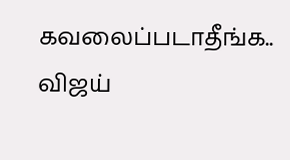கவலைப்படாதீங்க.. விஜய்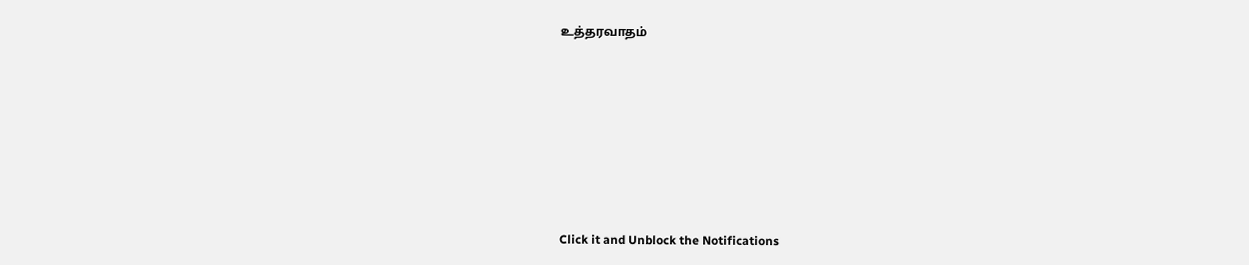உத்தரவாதம்












Click it and Unblock the Notifications